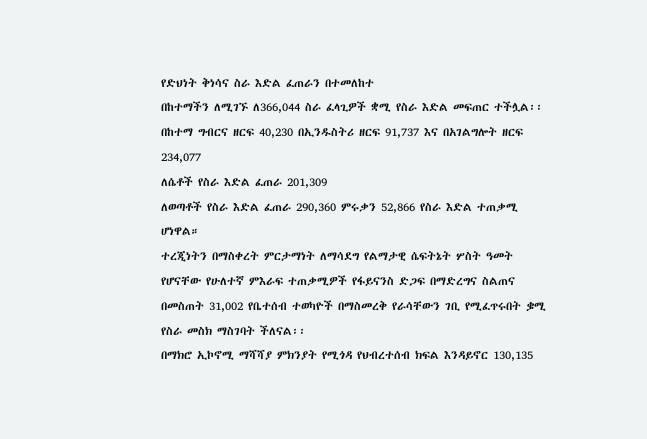የድህነት ቅነሳና ስራ እድል ፈጠራን በተመለከተ
በከተማችን ለሚገኙ ለ366,044 ስራ ፈላጊዎች ቋሚ የስራ እድል መፍጠር ተችሏል፡፡
በከተማ ግብርና ዘርፍ 40,230 በኢንዱስትሪ ዘርፍ 91,737 እና በአገልግሎት ዘርፍ 234,077
ለሴቶች የስራ እድል ፈጠራ 201,309
ለወጣቶች የስራ እድል ፈጠራ 290,360 ምሩቃን 52,866 የስራ እድል ተጠቃሚ ሆነዋል።
ተረጂነትን በማስቀረት ምርታማነት ለማሳደግ የልማታዊ ሴፍትኔት ሦስት ዓመት የሆናቸው የሁለተኛ ምእራፍ ተጠቃሚዎች የፋይናንስ ድጋፍ በማድረግና ስልጠና በመስጠት 31,002 የቤተሰብ ተወካዮች በማስመረቅ የራሳቸውን ገቢ የሚፈጥሩበት ቌሚ የስራ መስክ ማስገባት ችለናል፡፡
በማክሮ ኢኮኖሚ ማሻሻያ ምክንያት የሚጎዳ የህብረተሰብ ክፍል እንዳይኖር 130,135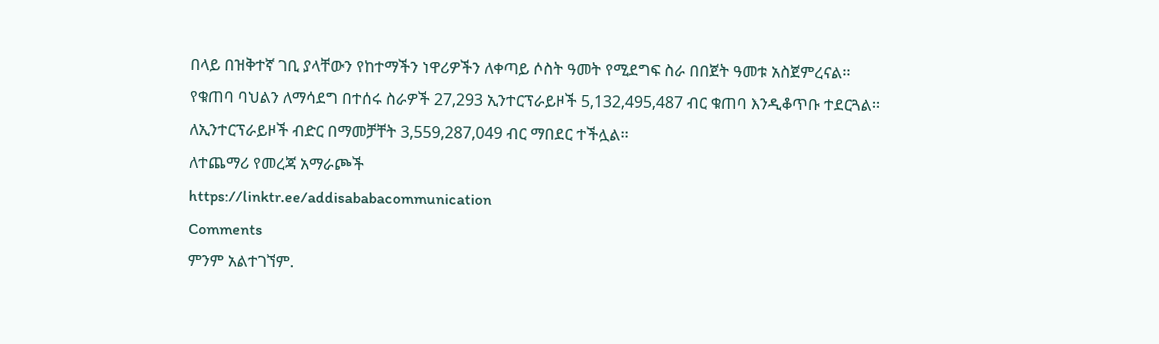በላይ በዝቅተኛ ገቢ ያላቸውን የከተማችን ነዋሪዎችን ለቀጣይ ሶስት ዓመት የሚደግፍ ስራ በበጀት ዓመቱ አስጀምረናል፡፡
የቁጠባ ባህልን ለማሳደግ በተሰሩ ስራዎች 27,293 ኢንተርፕራይዞች 5,132,495,487 ብር ቁጠባ እንዲቆጥቡ ተደርጓል፡፡
ለኢንተርፕራይዞች ብድር በማመቻቸት 3,559,287,049 ብር ማበደር ተችሏል፡፡
ለተጨማሪ የመረጃ አማራጮች
https://linktr.ee/addisababacommunication
Comments
ምንም አልተገኘም.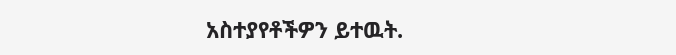አስተያየቶችዎን ይተዉት.